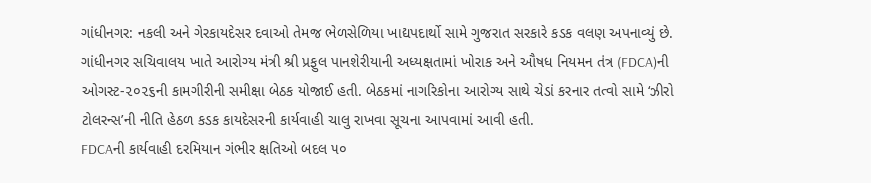ગાંધીનગર: નકલી અને ગેરકાયદેસર દવાઓ તેમજ ભેળસેળિયા ખાદ્યપદાર્થો સામે ગુજરાત સરકારે કડક વલણ અપનાવ્યું છે. ગાંધીનગર સચિવાલય ખાતે આરોગ્ય મંત્રી શ્રી પ્રફુલ પાનશેરીયાની અધ્યક્ષતામાં ખોરાક અને ઔષધ નિયમન તંત્ર (FDCA)ની ઓગસ્ટ-૨૦૨૬ની કામગીરીની સમીક્ષા બેઠક યોજાઈ હતી. બેઠકમાં નાગરિકોના આરોગ્ય સાથે ચેડાં કરનાર તત્વો સામે ‘ઝીરો ટોલરન્સ’ની નીતિ હેઠળ કડક કાયદેસરની કાર્યવાહી ચાલુ રાખવા સૂચના આપવામાં આવી હતી.
FDCAની કાર્યવાહી દરમિયાન ગંભીર ક્ષતિઓ બદલ ૫૦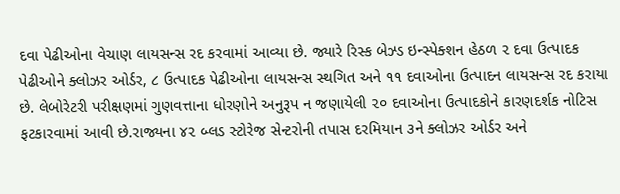દવા પેઢીઓના વેચાણ લાયસન્સ રદ કરવામાં આવ્યા છે. જ્યારે રિસ્ક બેઝ્ડ ઇન્સ્પેક્શન હેઠળ ૨ દવા ઉત્પાદક પેઢીઓને ક્લોઝર ઓર્ડર, ૮ ઉત્પાદક પેઢીઓના લાયસન્સ સ્થગિત અને ૧૧ દવાઓના ઉત્પાદન લાયસન્સ રદ કરાયા છે. લેબોરેટરી પરીક્ષણમાં ગુણવત્તાના ધોરણોને અનુરૂપ ન જણાયેલી ૨૦ દવાઓના ઉત્પાદકોને કારણદર્શક નોટિસ ફટકારવામાં આવી છે.રાજ્યના ૪૨ બ્લડ સ્ટોરેજ સેન્ટરોની તપાસ દરમિયાન ૩ને ક્લોઝર ઓર્ડર અને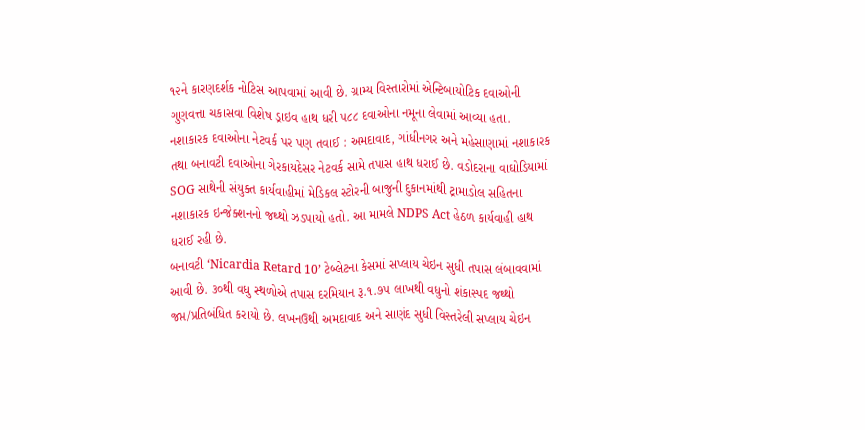૧૨ને કારણદર્શક નોટિસ આપવામાં આવી છે. ગ્રામ્ય વિસ્તારોમાં એન્ટિબાયોટિક દવાઓની ગુણવત્તા ચકાસવા વિશેષ ડ્રાઇવ હાથ ધરી ૫૮૮ દવાઓના નમૂના લેવામાં આવ્યા હતા.
નશાકારક દવાઓના નેટવર્ક પર પણ તવાઈ : અમદાવાદ, ગાંધીનગર અને મહેસાણામાં નશાકારક તથા બનાવટી દવાઓના ગેરકાયદેસર નેટવર્ક સામે તપાસ હાથ ધરાઈ છે. વડોદરાના વાઘોડિયામાં SOG સાથેની સંયુક્ત કાર્યવાહીમાં મેડિકલ સ્ટોરની બાજુની દુકાનમાંથી ટ્રામાડોલ સહિતના નશાકારક ઇન્જેક્શનનો જથ્થો ઝડપાયો હતો. આ મામલે NDPS Act હેઠળ કાર્યવાહી હાથ ધરાઈ રહી છે.
બનાવટી ‘Nicardia Retard 10’ ટેબ્લેટના કેસમાં સપ્લાય ચેઇન સુધી તપાસ લંબાવવામાં આવી છે. ૩૦થી વધુ સ્થળોએ તપાસ દરમિયાન રૂ.૧.૭૫ લાખથી વધુનો શંકાસ્પદ જથ્થો જપ્ત/પ્રતિબંધિત કરાયો છે. લખનઉથી અમદાવાદ અને સાણંદ સુધી વિસ્તરેલી સપ્લાય ચેઇન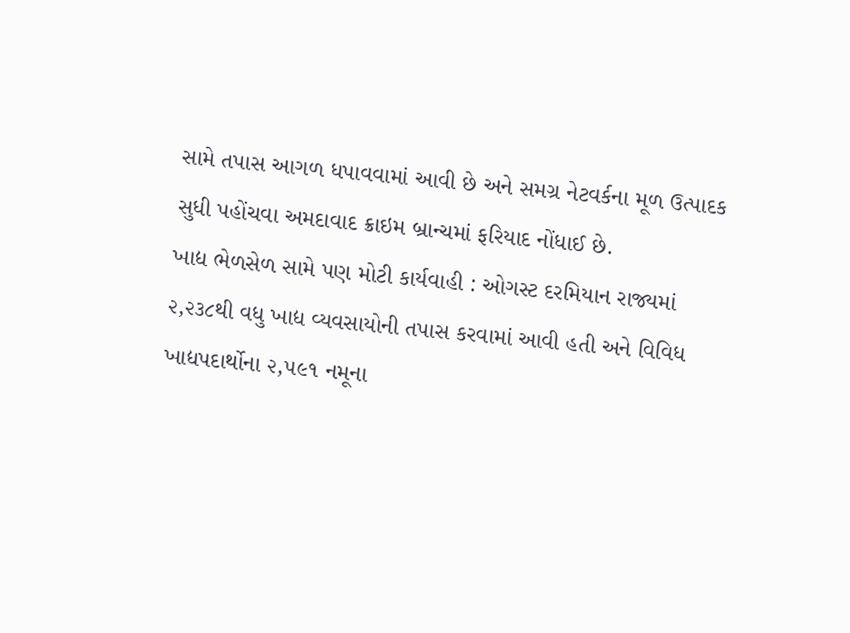સામે તપાસ આગળ ધપાવવામાં આવી છે અને સમગ્ર નેટવર્કના મૂળ ઉત્પાદક સુધી પહોંચવા અમદાવાદ ક્રાઇમ બ્રાન્ચમાં ફરિયાદ નોંધાઈ છે.
ખાદ્ય ભેળસેળ સામે પણ મોટી કાર્યવાહી : ઓગસ્ટ દરમિયાન રાજ્યમાં ૨,૨૩૮થી વધુ ખાદ્ય વ્યવસાયોની તપાસ કરવામાં આવી હતી અને વિવિધ ખાદ્યપદાર્થોના ૨,૫૯૧ નમૂના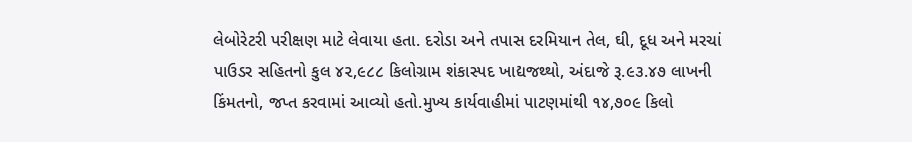લેબોરેટરી પરીક્ષણ માટે લેવાયા હતા. દરોડા અને તપાસ દરમિયાન તેલ, ઘી, દૂધ અને મરચાં પાઉડર સહિતનો કુલ ૪૨,૯૮૮ કિલોગ્રામ શંકાસ્પદ ખાદ્યજથ્થો, અંદાજે રૂ.૯૩.૪૭ લાખની કિંમતનો, જપ્ત કરવામાં આવ્યો હતો.મુખ્ય કાર્યવાહીમાં પાટણમાંથી ૧૪,૭૦૯ કિલો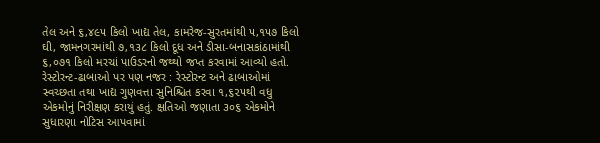તેલ અને ૬,૪૯૫ કિલો ખાદ્ય તેલ, કામરેજ-સુરતમાંથી ૫,૧૫૭ કિલો ઘી, જામનગરમાંથી ૭,૧૩૮ કિલો દૂધ અને ડીસા-બનાસકાંઠામાંથી ૬,૦૭૧ કિલો મરચાં પાઉડરનો જથ્થો જપ્ત કરવામાં આવ્યો હતો.
રેસ્ટોરન્ટ-ઢાબાઓ પર પણ નજર : રેસ્ટોરન્ટ અને ઢાબાઓમાં સ્વચ્છતા તથા ખાદ્ય ગુણવત્તા સુનિશ્ચિત કરવા ૧,૬૨૫થી વધુ એકમોનું નિરીક્ષણ કરાયું હતું. ક્ષતિઓ જણાતા ૩૦૬ એકમોને સુધારણા નોટિસ આપવામાં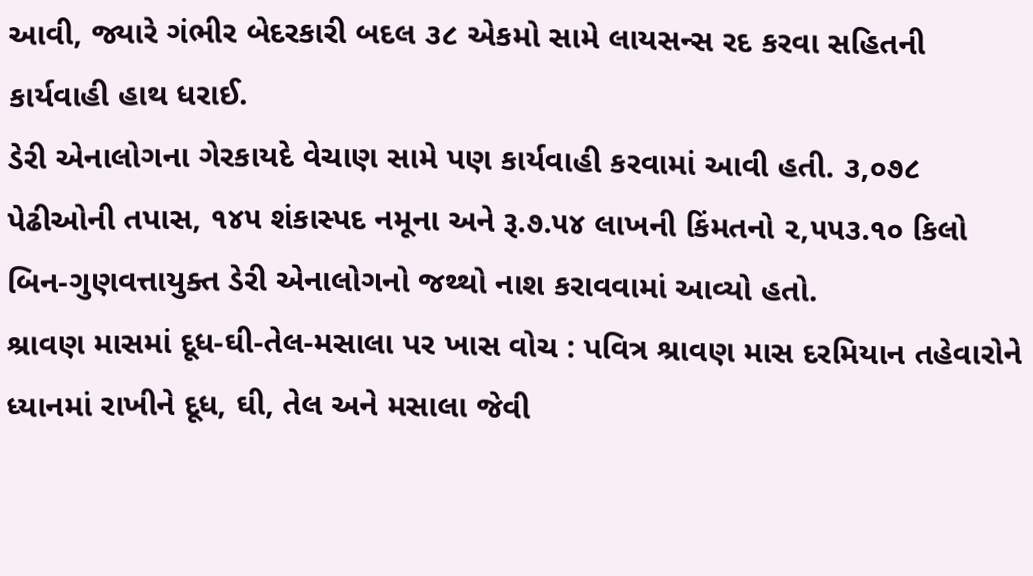આવી, જ્યારે ગંભીર બેદરકારી બદલ ૩૮ એકમો સામે લાયસન્સ રદ કરવા સહિતની કાર્યવાહી હાથ ધરાઈ.
ડેરી એનાલોગના ગેરકાયદે વેચાણ સામે પણ કાર્યવાહી કરવામાં આવી હતી. ૩,૦૭૮ પેઢીઓની તપાસ, ૧૪૫ શંકાસ્પદ નમૂના અને રૂ.૭.૫૪ લાખની કિંમતનો ૨,૫૫૩.૧૦ કિલો બિન-ગુણવત્તાયુક્ત ડેરી એનાલોગનો જથ્થો નાશ કરાવવામાં આવ્યો હતો.
શ્રાવણ માસમાં દૂધ-ઘી-તેલ-મસાલા પર ખાસ વોચ : પવિત્ર શ્રાવણ માસ દરમિયાન તહેવારોને ધ્યાનમાં રાખીને દૂધ, ઘી, તેલ અને મસાલા જેવી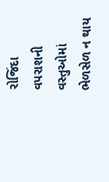રોજિંદા વપરાશની વસ્તુઓમાં ભેળસેળ ન થાય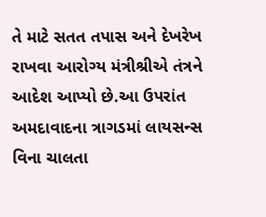તે માટે સતત તપાસ અને દેખરેખ રાખવા આરોગ્ય મંત્રીશ્રીએ તંત્રને આદેશ આપ્યો છે.આ ઉપરાંત અમદાવાદના ત્રાગડમાં લાયસન્સ વિના ચાલતા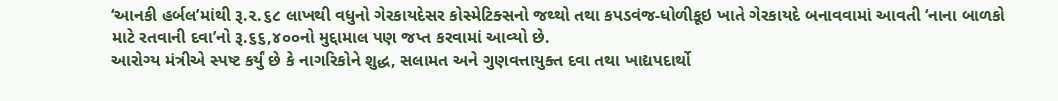‘આનકી હર્બલ’માંથી રૂ.૨.૬૮ લાખથી વધુનો ગેરકાયદેસર કોસ્મેટિક્સનો જથ્થો તથા કપડવંજ-ધોળીકૂઇ ખાતે ગેરકાયદે બનાવવામાં આવતી ‘નાના બાળકો માટે રતવાની દવા’નો રૂ.૬૬,૪૦૦નો મુદ્દામાલ પણ જપ્ત કરવામાં આવ્યો છે.
આરોગ્ય મંત્રીએ સ્પષ્ટ કર્યું છે કે નાગરિકોને શુદ્ધ, સલામત અને ગુણવત્તાયુક્ત દવા તથા ખાદ્યપદાર્થો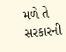મળે તે સરકારની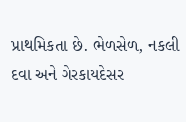પ્રાથમિકતા છે. ભેળસેળ, નકલી દવા અને ગેરકાયદેસર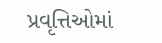પ્રવૃત્તિઓમાં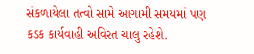સંકળાયેલા તત્વો સામે આગામી સમયમાં પણ કડક કાર્યવાહી અવિરત ચાલુ રહેશે.